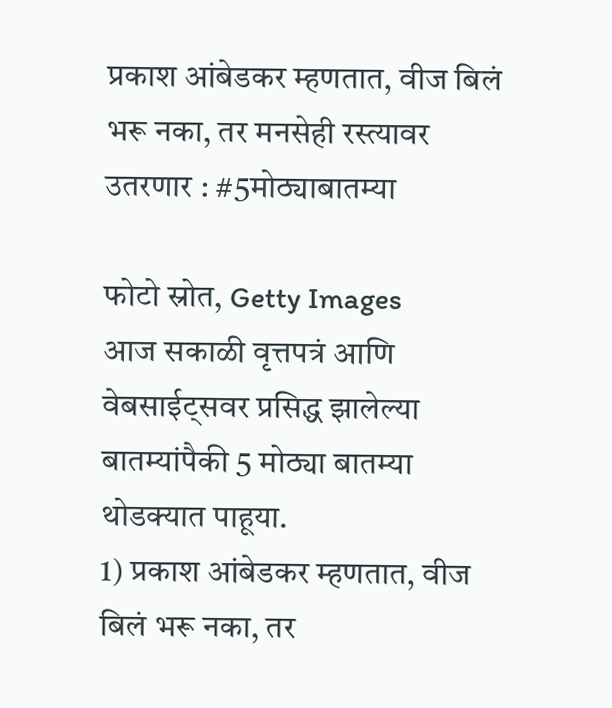प्रकाश आंबेडकर म्हणतात, वीज बिलं भरू नका, तर मनसेही रस्त्यावर उतरणार : #5मोठ्याबातम्या

फोटो स्रोत, Getty Images
आज सकाळी वृत्तपत्रं आणि वेबसाईट्सवर प्रसिद्ध झालेल्या बातम्यांपैकी 5 मोठ्या बातम्या थोडक्यात पाहूया.
1) प्रकाश आंबेडकर म्हणतात, वीज बिलं भरू नका, तर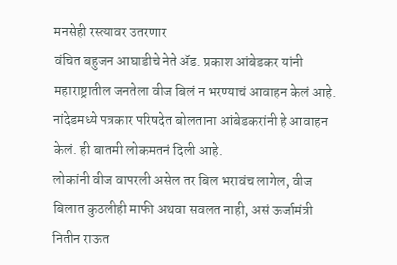मनसेही रस्त्यावर उतरणार
वंचित बहुजन आघाडीचे नेते ॲड. प्रकाश आंबेडकर यांनी महाराष्ट्रातील जनतेला वीज बिलं न भरण्याचं आवाहन केलं आहे. नांदेडमध्ये पत्रकार परिषदेत बोलताना आंबेडकरांनी हे आवाहन केलं. ही बातमी लोकमतनं दिली आहे.
लोकांनी वीज वापरली असेल तर बिल भरावंच लागेल, वीज बिलात कुठलीही माफी अथवा सवलत नाही, असं ऊर्जामंत्री नितीन राऊत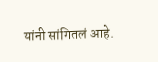यांनी सांगितलं आहे.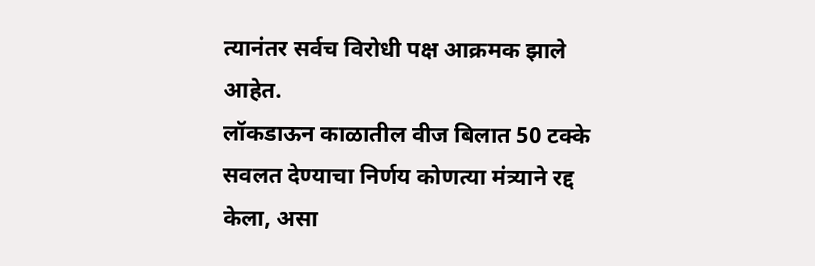त्यानंतर सर्वच विरोधी पक्ष आक्रमक झाले आहेत.
लॉकडाऊन काळातील वीज बिलात 50 टक्के सवलत देण्याचा निर्णय कोणत्या मंत्र्याने रद्द केला, असा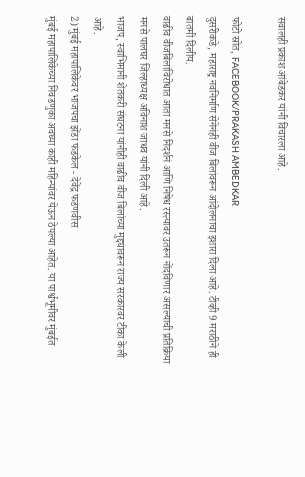सवालही प्रकाश आंबेडकर यांनी विचारला आहे.

फोटो स्रोत, FACEBOOK/PRAKASH AMBEDKAR
दुसरीकडे, महाराष्ट्र नवनिर्माण सेनेनंही वीज बिलांवरून आंदोलनाचा इशारा दिला आहे. टीव्ही 9 मराठीने ही बातमी दिलीय.
वाढीव वीजबिलांविरोधात आता मनसे निदर्शनं आणि निषेध रस्त्यावर उतरून नोंदविणार असल्याची प्रतिक्रिया मनसे पालघर जिल्हाध्यक्ष अविनाश जाधव यांनी दिली आहे.
भाजप, स्वाभिमानी शेतकरी संघटना यांनीही वाढीव वीज बिलांच्या मुद्द्यावरून राज्य सरकारवर टीका केली आहे.
2) मुंबई महापालिकेवर भाजपचा झेंडा फडकेल - देवेंद्र फडणवीस
मुंबई महापालिकेच्या निवडणुका अवघ्या काही महिन्यांवर येऊन ठेपल्या आहेत. या पार्श्वभूमीवर मुंबईत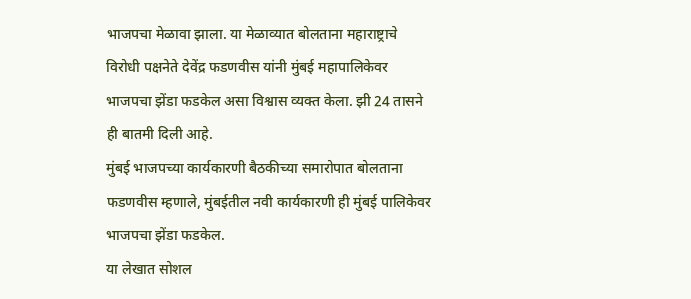भाजपचा मेळावा झाला. या मेळाव्यात बोलताना महाराष्ट्राचे विरोधी पक्षनेते देवेंद्र फडणवीस यांनी मुंबई महापालिकेवर भाजपचा झेंडा फडकेल असा विश्वास व्यक्त केला. झी 24 तासने ही बातमी दिली आहे.
मुंबई भाजपच्या कार्यकारणी बैठकीच्या समारोपात बोलताना फडणवीस म्हणाले, मुंबईतील नवी कार्यकारणी ही मुंबई पालिकेवर भाजपचा झेंडा फडकेल.
या लेखात सोशल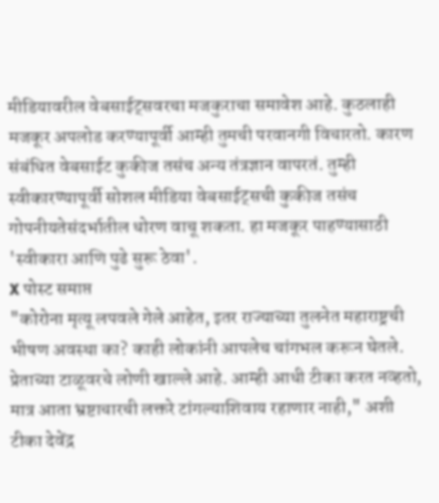मीडियावरील वेबसाईट्सवरचा मजकुराचा समावेश आहे. कुठलाही मजकूर अपलोड करण्यापूर्वी आम्ही तुमची परवानगी विचारतो. कारण संबंधित वेबसाईट कुकीज तसंच अन्य तंत्रज्ञान वापरतं. तुम्ही स्वीकारण्यापूर्वी सोशल मीडिया वेबसाईट्सची कुकीज तसंच गोपनीयतेसंदर्भातील धोरण वाचू शकता. हा मजकूर पाहण्यासाठी 'स्वीकारा आणि पुढे सुरू ठेवा'.
X पोस्ट समाप्त
"कोरोना मृत्यू लपवले गेले आहेत, इतर राज्याच्या तुलनेत महाराष्ट्रची भीषण अवस्था का? काही लोकांनी आपलेच चांगभल करून घेतले. प्रेताच्या टाळूवरचे लोणी खाल्ले आहे. आम्ही आधी टीका करत नव्हतो, मात्र आता भ्रष्टाचारची लक्तरे टांगल्याशिवाय रहाणार नाही," अशी टीका देवेंद्र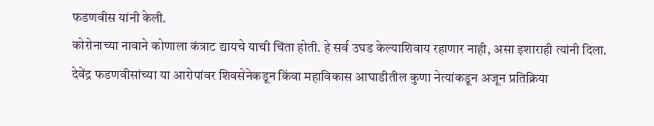फडणवीस यांनी केली.
कोरोनाच्या नावाने कोणाला कंत्राट द्यायचे याची चिंता होती. हे सर्व उघड केल्याशिवाय रहाणार नाही, असा इशाराही त्यांनी दिला.
देवेंद्र फडणवीसांच्या या आरोपांवर शिवसेनेकडून किंवा महाविकास आघाडीतील कुणा नेत्यांकडून अजून प्रतिक्रिया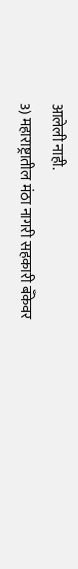आलेली नाही.
3) महाराष्ट्रातील मंठा नागरी सहकारी बँकेवर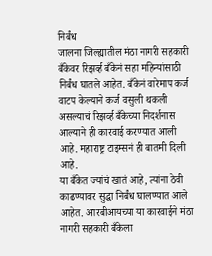निर्बंध
जालना जिल्ह्यातील मंठा नागरी सहकारी बँकेवर रिझर्व्ह बँकेनं सहा महिन्यांसाठी निर्बंध घातले आहेत. बँकेनं वारेमाप कर्ज वाटप केल्याने कर्ज वसुली थकली असल्याचं रिझर्व्ह बँकेच्या निदर्शनास आल्याने ही कारवाई करण्यात आली आहे. महाराष्ट्र टाइम्सनं ही बातमी दिली आहे.
या बँकेत ज्यांचं खातं आहे, त्यांना ठेवी काढण्यावर सुद्धा निर्बंध घालण्यात आले आहेत. आरबीआयच्या या कारवाईने मंठा नागरी सहकारी बँकेला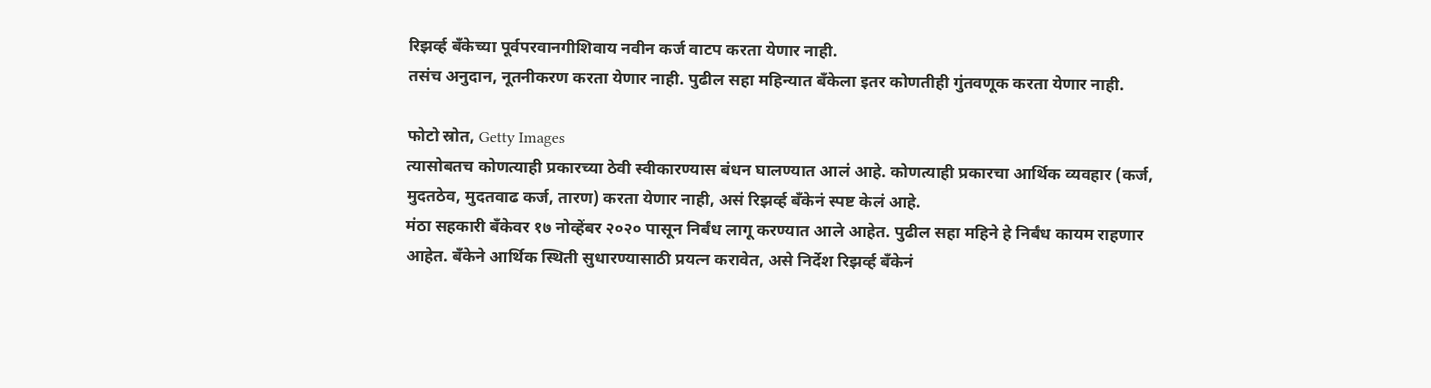रिझर्व्ह बँकेच्या पूर्वपरवानगीशिवाय नवीन कर्ज वाटप करता येणार नाही.
तसंच अनुदान, नूतनीकरण करता येणार नाही. पुढील सहा महिन्यात बॅंकेला इतर कोणतीही गुंतवणूक करता येणार नाही.

फोटो स्रोत, Getty Images
त्यासोबतच कोणत्याही प्रकारच्या ठेवी स्वीकारण्यास बंधन घालण्यात आलं आहे. कोणत्याही प्रकारचा आर्थिक व्यवहार (कर्ज, मुदतठेव, मुदतवाढ कर्ज, तारण) करता येणार नाही, असं रिझर्व्ह बँकेनं स्पष्ट केलं आहे.
मंठा सहकारी बँकेवर १७ नोव्हेंबर २०२० पासून निर्बंध लागू करण्यात आले आहेत. पुढील सहा महिने हे निर्बंध कायम राहणार आहेत. बँकेने आर्थिक स्थिती सुधारण्यासाठी प्रयत्न करावेत, असे निर्देश रिझर्व्ह बँकेनं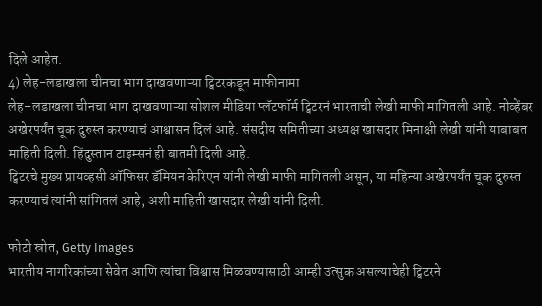दिले आहेत.
4) लेह-लडाखला चीनचा भाग दाखवणाऱ्या ट्विटरकडून माफीनामा
लेह-लडाखला चीनचा भाग दाखवणाऱ्या सोशल मीडिया प्लॅटफॉर्म ट्विटरनं भारताची लेखी माफी मागितली आहे. नोव्हेंबर अखेरपर्यंत चूक दुरुस्त करण्याचं आश्वासन दिलं आहे. संसदीय समितीच्या अध्यक्ष खासदार मिनाक्षी लेखी यांनी याबाबत माहिती दिली. हिंदुस्तान टाइम्सनं ही बातमी दिली आहे.
ट्विटरचे मुख्य प्रायव्हसी ऑफिसर डॅमियन केरिएन यांनी लेखी माफी मागितली असून, या महिन्या अखेरपर्यंत चूक दुरुस्त करण्याचं त्यांनी सांगितलं आहे, अशी माहिती खासदार लेखी यांनी दिली.

फोटो स्रोत, Getty Images
भारतीय नागरिकांच्या सेवेत आणि त्यांचा विश्वास मिळवण्यासाठी आम्ही उत्सुक असल्याचेही ट्विटरने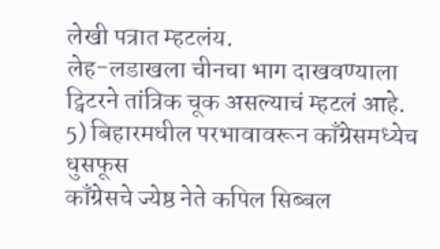लेखी पत्रात म्हटलंय.
लेह-लडाखला चीनचा भाग दाखवण्याला ट्विटरने तांत्रिक चूक असल्याचं म्हटलं आहे.
5) बिहारमधील परभावावरून काँग्रेसमध्येच धुसफूस
काँग्रेसचे ज्येष्ठ नेते कपिल सिब्बल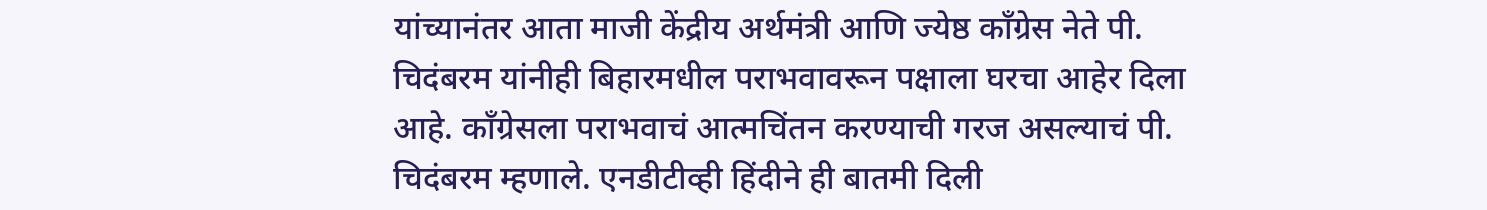यांच्यानंतर आता माजी केंद्रीय अर्थमंत्री आणि ज्येष्ठ काँग्रेस नेते पी. चिदंबरम यांनीही बिहारमधील पराभवावरून पक्षाला घरचा आहेर दिला आहे. काँग्रेसला पराभवाचं आत्मचिंतन करण्याची गरज असल्याचं पी. चिदंबरम म्हणाले. एनडीटीव्ही हिंदीने ही बातमी दिली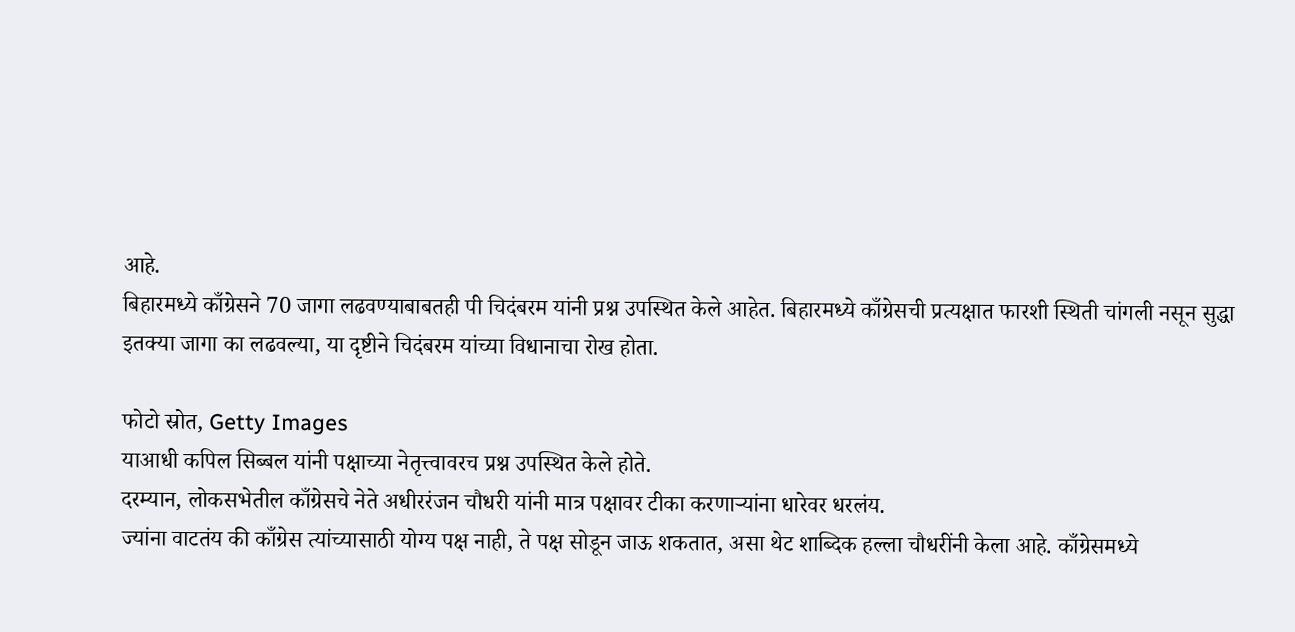आहे.
बिहारमध्ये काँग्रेसने 70 जागा लढवण्याबाबतही पी चिदंबरम यांनी प्रश्न उपस्थित केले आहेत. बिहारमध्ये काँग्रेसची प्रत्यक्षात फारशी स्थिती चांगली नसून सुद्धा इतक्या जागा का लढवल्या, या दृष्टीने चिदंबरम यांच्या विधानाचा रोख होता.

फोटो स्रोत, Getty Images
याआधी कपिल सिब्बल यांनी पक्षाच्या नेतृत्त्वावरच प्रश्न उपस्थित केले होते.
दरम्यान, लोकसभेतील काँग्रेसचे नेते अधीररंजन चौधरी यांनी मात्र पक्षावर टीका करणाऱ्यांना धारेवर धरलंय.
ज्यांना वाटतंय की काँग्रेस त्यांच्यासाठी योग्य पक्ष नाही, ते पक्ष सोडून जाऊ शकतात, असा थेट शाब्दिक हल्ला चौधरींनी केला आहे. काँग्रेसमध्ये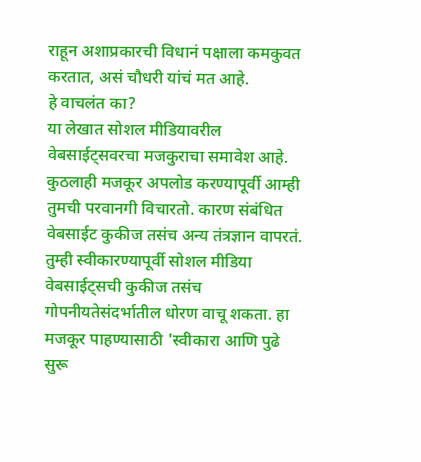राहून अशाप्रकारची विधानं पक्षाला कमकुवत करतात, असं चौधरी यांचं मत आहे.
हे वाचलंत का?
या लेखात सोशल मीडियावरील वेबसाईट्सवरचा मजकुराचा समावेश आहे. कुठलाही मजकूर अपलोड करण्यापूर्वी आम्ही तुमची परवानगी विचारतो. कारण संबंधित वेबसाईट कुकीज तसंच अन्य तंत्रज्ञान वापरतं. तुम्ही स्वीकारण्यापूर्वी सोशल मीडिया वेबसाईट्सची कुकीज तसंच गोपनीयतेसंदर्भातील धोरण वाचू शकता. हा मजकूर पाहण्यासाठी 'स्वीकारा आणि पुढे सुरू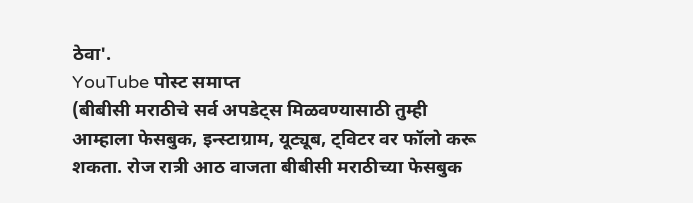ठेवा'.
YouTube पोस्ट समाप्त
(बीबीसी मराठीचे सर्व अपडेट्स मिळवण्यासाठी तुम्ही आम्हाला फेसबुक, इन्स्टाग्राम, यूट्यूब, ट्विटर वर फॉलो करू शकता. रोज रात्री आठ वाजता बीबीसी मराठीच्या फेसबुक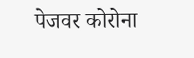पेजवर कोरोना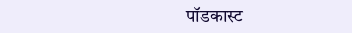पॉडकास्ट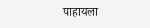पाहायला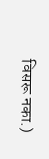विसरू नका.)